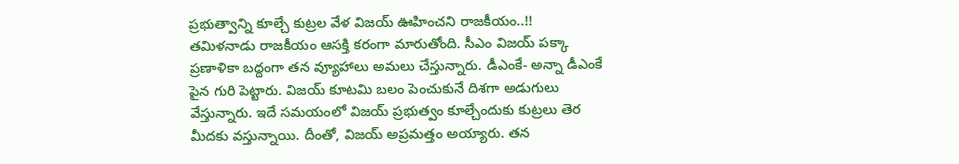ప్రభుత్వాన్ని కూల్చే కుట్రల వేళ విజయ్ ఊహించని రాజకీయం..!!
తమిళనాడు రాజకీయం ఆసక్తి కరంగా మారుతోంది. సీఎం విజయ్ పక్కా ప్రణాళికా బద్దంగా తన వ్యూహాలు అమలు చేస్తున్నారు. డీఎంకే- అన్నా డీఎంకే పైన గురి పెట్టారు. విజయ్ కూటమి బలం పెంచుకునే దిశగా అడుగులు వేస్తున్నారు. ఇదే సమయంలో విజయ్ ప్రభుత్వం కూల్చేందుకు కుట్రలు తెర మీదకు వస్తున్నాయి. దీంతో, విజయ్ అప్రమత్తం అయ్యారు. తన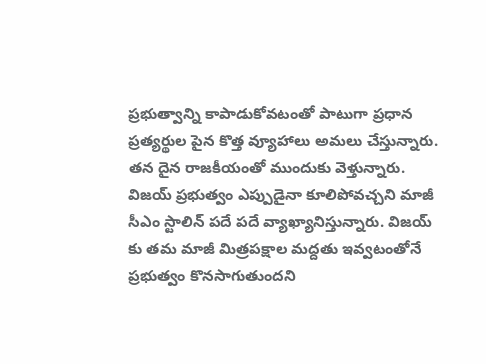ప్రభుత్వాన్ని కాపాడుకోవటంతో పాటుగా ప్రధాన ప్రత్యర్థుల పైన కొత్త వ్యూహాలు అమలు చేస్తున్నారు. తన దైన రాజకీయంతో ముందుకు వెళ్తున్నారు.
విజయ్ ప్రభుత్వం ఎప్పుడైనా కూలిపోవచ్చని మాజీ సీఎం స్టాలిన్ పదే పదే వ్యాఖ్యానిస్తున్నారు. విజయ్ కు తమ మాజీ మిత్రపక్షాల మద్దతు ఇవ్వటంతోనే ప్రభుత్వం కొనసాగుతుందని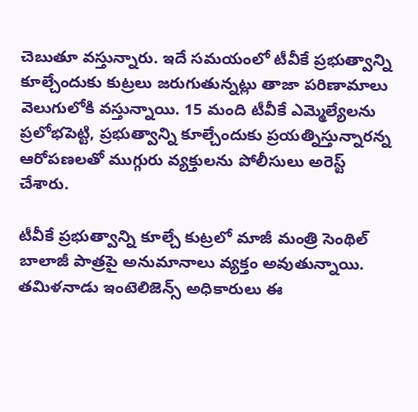చెబుతూ వస్తున్నారు. ఇదే సమయంలో టీవీకే ప్రభుత్వాన్ని కూల్చేందుకు కుట్రలు జరుగుతున్నట్లు తాజా పరిణామాలు వెలుగులోకి వస్తున్నాయి. 15 మంది టీవీకే ఎమ్మెల్యేలను ప్రలోభపెట్టి, ప్రభుత్వాన్ని కూల్చేందుకు ప్రయత్నిస్తున్నారన్న ఆరోపణలతో ముగ్గురు వ్యక్తులను పోలీసులు అరెస్ట్ చేశారు.

టీవీకే ప్రభుత్వాన్ని కూల్చే కుట్రలో మాజీ మంత్రి సెంథిల్ బాలాజీ పాత్రపై అనుమానాలు వ్యక్తం అవుతున్నాయి. తమిళనాడు ఇంటెలిజెన్స్ అధికారులు ఈ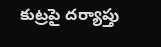కుట్రపై దర్యాప్తు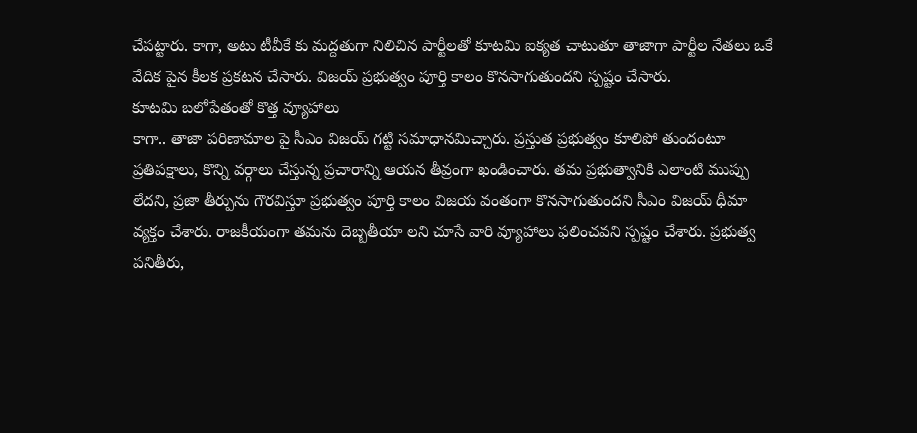చేపట్టారు. కాగా, అటు టీవీకే కు మద్దతుగా నిలిచిన పార్టీలతో కూటమి ఐక్యత చాటుతూ తాజాగా పార్టీల నేతలు ఒకే వేదిక పైన కీలక ప్రకటన చేసారు. విజయ్ ప్రభుత్వం పూర్తి కాలం కొనసాగుతుందని స్పష్టం చేసారు.
కూటమి బలోపేతంతో కొత్త వ్యూహాలు
కాగా.. తాజా పరిణామాల పై సీఎం విజయ్ గట్టి సమాధానమిచ్చారు. ప్రస్తుత ప్రభుత్వం కూలిపో తుందంటూ ప్రతిపక్షాలు, కొన్ని వర్గాలు చేస్తున్న ప్రచారాన్ని ఆయన తీవ్రంగా ఖండించారు. తమ ప్రభుత్వానికి ఎలాంటి ముప్పు లేదని, ప్రజా తీర్పును గౌరవిస్తూ ప్రభుత్వం పూర్తి కాలం విజయ వంతంగా కొనసాగుతుందని సీఎం విజయ్ ధీమా వ్యక్తం చేశారు. రాజకీయంగా తమను దెబ్బతీయా లని చూసే వారి వ్యూహాలు ఫలించవని స్పష్టం చేశారు. ప్రభుత్వ పనితీరు,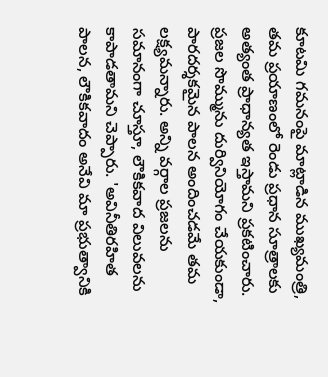కూటమి గమనంపై మాట్లాడిన ముఖ్యమంత్రి, తమ ప్రయాణంలో రెండు ప్రధాన సూత్రాలకు అత్యంత ప్రాధాన్యత ఇస్తామని ప్రకటించారు.
ప్రజల సొమ్మును దుర్వినియోగం చేయకుండా, పారదర్శకమైన పాలన అందించడమే తమ లక్ష్యమన్నారు. అన్ని వర్గాల ప్రజలను సమానంగా చూస్తూ, లౌకికవాద విలువలను కాపాడతామని చెప్పారు. 'అవినీతిరహిత పాలన, లౌకికవాదం అనేవి మా ప్రభుత్వానికి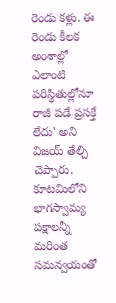రెండు కళ్లు. ఈ రెండు కీలక అంశాల్లో ఎలాంటి పరిస్థితుల్లోనూ రాజీ పడే ప్రసక్తే లేదు' అని విజయ్ తేల్చి చెప్పారు. కూటమిలోని భాగస్వామ్య పక్షాలన్నీ మరింత సమన్వయంతో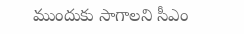ముందుకు సాగాలని సీఎం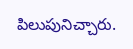పిలుపునిచ్చారు.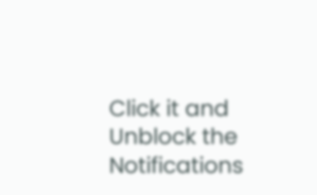Click it and Unblock the Notifications